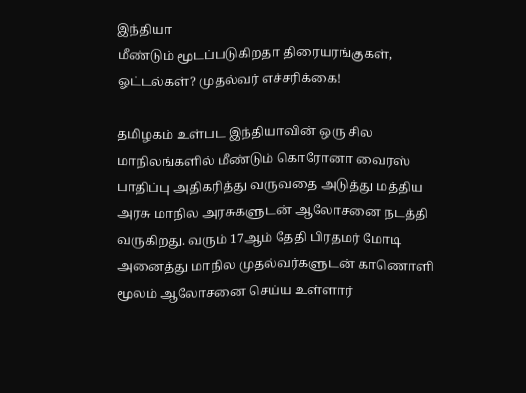இந்தியா
மீண்டும் மூடப்படுகிறதா திரையரங்குகள், ஓட்டல்கள்? முதல்வர் எச்சரிக்கை!

தமிழகம் உள்பட இந்தியாவின் ஒரு சில மாநிலங்களில் மீண்டும் கொரோனா வைரஸ் பாதிப்பு அதிகரித்து வருவதை அடுத்து மத்திய அரசு மாநில அரசுகளுடன் ஆலோசனை நடத்தி வருகிறது. வரும் 17ஆம் தேதி பிரதமர் மோடி அனைத்து மாநில முதல்வர்களுடன் காணொளி மூலம் ஆலோசனை செய்ய உள்ளார்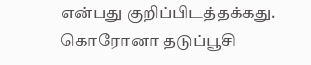என்பது குறிப்பிடத்தக்கது. கொரோனா தடுப்பூசி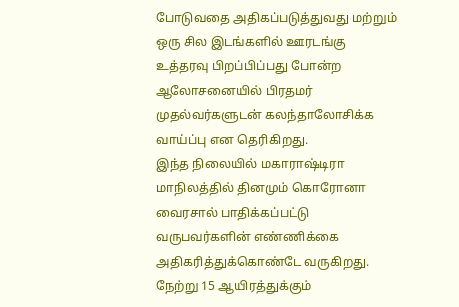போடுவதை அதிகப்படுத்துவது மற்றும் ஒரு சில இடங்களில் ஊரடங்கு உத்தரவு பிறப்பிப்பது போன்ற ஆலோசனையில் பிரதமர் முதல்வர்களுடன் கலந்தாலோசிக்க வாய்ப்பு என தெரிகிறது.
இந்த நிலையில் மகாராஷ்டிரா மாநிலத்தில் தினமும் கொரோனா வைரசால் பாதிக்கப்பட்டு வருபவர்களின் எண்ணிக்கை அதிகரித்துக்கொண்டே வருகிறது. நேற்று 15 ஆயிரத்துக்கும்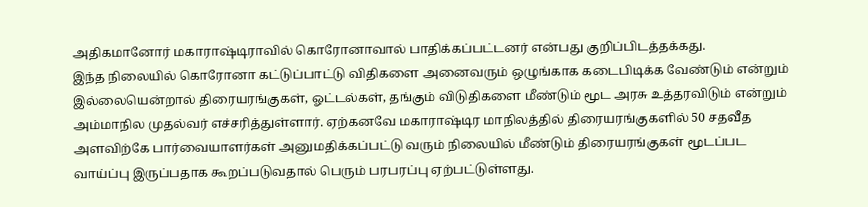அதிகமானோர் மகாராஷ்டிராவில் கொரோனாவால் பாதிக்கப்பட்டனர் என்பது குறிப்பிடத்தக்கது.
இந்த நிலையில் கொரோனா கட்டுப்பாட்டு விதிகளை அனைவரும் ஒழுங்காக கடைபிடிக்க வேண்டும் என்றும் இல்லையென்றால் திரையரங்குகள், ஓட்டல்கள், தங்கும் விடுதிகளை மீண்டும் மூட அரசு உத்தரவிடும் என்றும் அம்மாநில முதல்வர் எச்சரித்துள்ளார். ஏற்கனவே மகாராஷ்டிர மாநிலத்தில் திரையரங்குகளில் 50 சதவீத அளவிற்கே பார்வையாளர்கள் அனுமதிக்கப்பட்டு வரும் நிலையில் மீண்டும் திரையரங்குகள் மூடப்பட வாய்ப்பு இருப்பதாக கூறப்படுவதால் பெரும் பரபரப்பு ஏற்பட்டுள்ளது.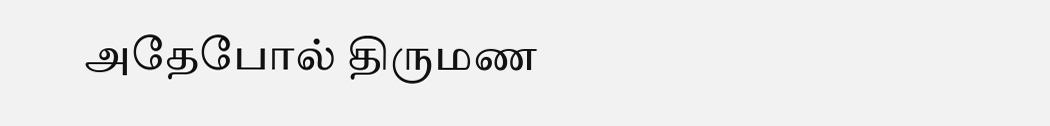அதேபோல் திருமண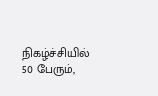நிகழ்ச்சியில் 50 பேரும்,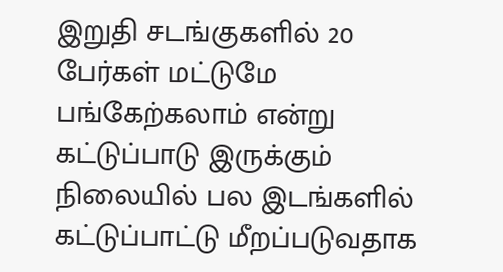இறுதி சடங்குகளில் 20 பேர்கள் மட்டுமே பங்கேற்கலாம் என்று கட்டுப்பாடு இருக்கும் நிலையில் பல இடங்களில் கட்டுப்பாட்டு மீறப்படுவதாக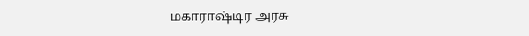மகாராஷ்டிர அரசு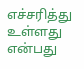எச்சரித்து உள்ளது என்பது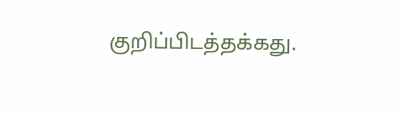குறிப்பிடத்தக்கது.